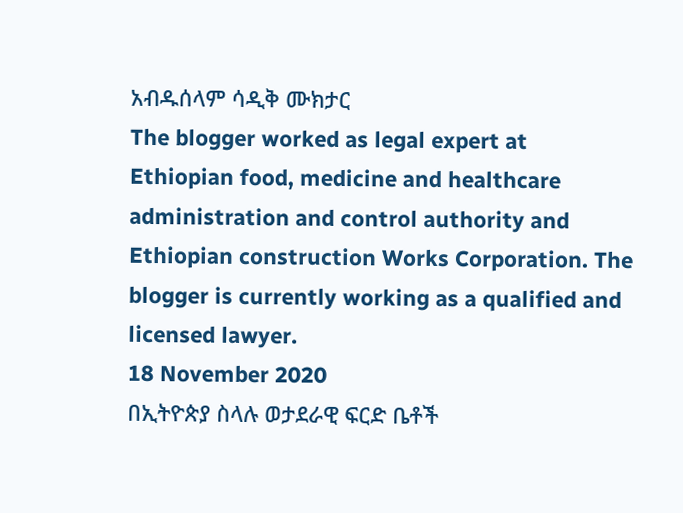አብዱሰላም ሳዲቅ ሙክታር
The blogger worked as legal expert at Ethiopian food, medicine and healthcare administration and control authority and Ethiopian construction Works Corporation. The blogger is currently working as a qualified and licensed lawyer.
18 November 2020
በኢትዮጵያ ስላሉ ወታደራዊ ፍርድ ቤቶች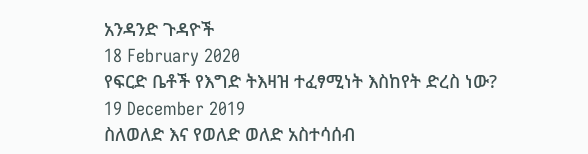አንዳንድ ጉዳዮች
18 February 2020
የፍርድ ቤቶች የእግድ ትእዛዝ ተፈፃሚነት እስከየት ድረስ ነው?
19 December 2019
ስለወለድ እና የወለድ ወለድ አስተሳሰብ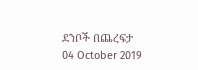ደንቦች በጨረፍታ
04 October 2019